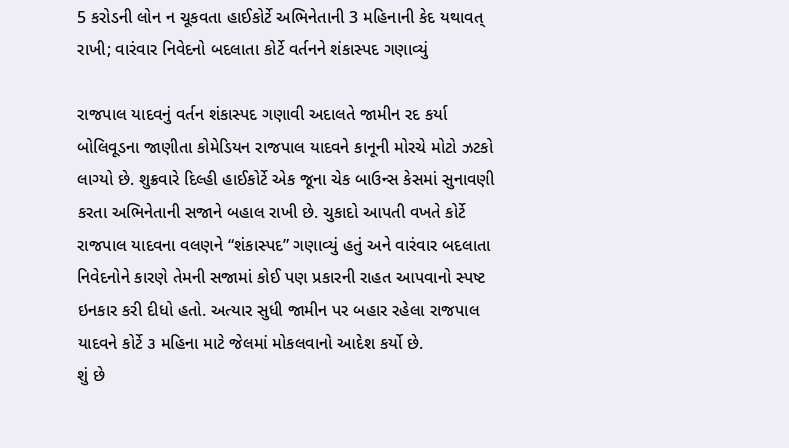5 કરોડની લોન ન ચૂકવતા હાઈકોર્ટે અભિનેતાની 3 મહિનાની કેદ યથાવત્ રાખી; વારંવાર નિવેદનો બદલાતા કોર્ટે વર્તનને શંકાસ્પદ ગણાવ્યું

રાજપાલ યાદવનું વર્તન શંકાસ્પદ ગણાવી અદાલતે જામીન રદ કર્યા
બોલિવૂડના જાણીતા કોમેડિયન રાજપાલ યાદવને કાનૂની મોરચે મોટો ઝટકો લાગ્યો છે. શુક્રવારે દિલ્હી હાઈકોર્ટે એક જૂના ચેક બાઉન્સ કેસમાં સુનાવણી કરતા અભિનેતાની સજાને બહાલ રાખી છે. ચુકાદો આપતી વખતે કોર્ટે રાજપાલ યાદવના વલણને “શંકાસ્પદ” ગણાવ્યું હતું અને વારંવાર બદલાતા નિવેદનોને કારણે તેમની સજામાં કોઈ પણ પ્રકારની રાહત આપવાનો સ્પષ્ટ ઇનકાર કરી દીધો હતો. અત્યાર સુધી જામીન પર બહાર રહેલા રાજપાલ યાદવને કોર્ટે ૩ મહિના માટે જેલમાં મોકલવાનો આદેશ કર્યો છે.
શું છે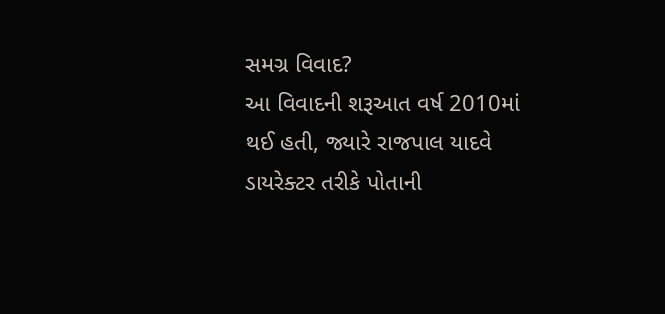સમગ્ર વિવાદ?
આ વિવાદની શરૂઆત વર્ષ 2010માં થઈ હતી, જ્યારે રાજપાલ યાદવે ડાયરેક્ટર તરીકે પોતાની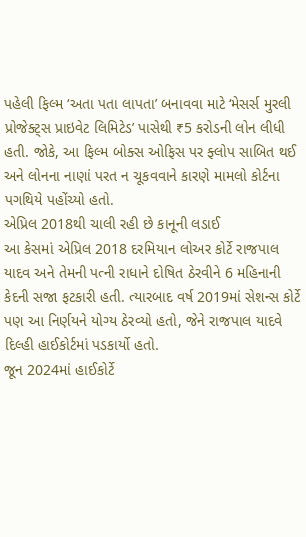પહેલી ફિલ્મ ‘અતા પતા લાપતા’ બનાવવા માટે ‘મેસર્સ મુરલી પ્રોજેક્ટ્સ પ્રાઇવેટ લિમિટેડ’ પાસેથી ₹5 કરોડની લોન લીધી હતી. જોકે, આ ફિલ્મ બોક્સ ઓફિસ પર ફ્લોપ સાબિત થઈ અને લોનના નાણાં પરત ન ચૂકવવાને કારણે મામલો કોર્ટના પગથિયે પહોંચ્યો હતો.
એપ્રિલ 2018થી ચાલી રહી છે કાનૂની લડાઈ
આ કેસમાં એપ્રિલ 2018 દરમિયાન લોઅર કોર્ટે રાજપાલ યાદવ અને તેમની પત્ની રાધાને દોષિત ઠેરવીને 6 મહિનાની કેદની સજા ફટકારી હતી. ત્યારબાદ વર્ષ 2019માં સેશન્સ કોર્ટે પણ આ નિર્ણયને યોગ્ય ઠેરવ્યો હતો, જેને રાજપાલ યાદવે દિલ્હી હાઈકોર્ટમાં પડકાર્યો હતો.
જૂન 2024માં હાઈકોર્ટે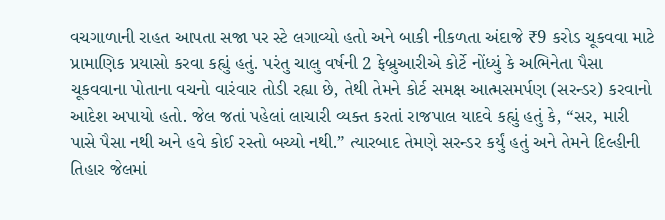વચગાળાની રાહત આપતા સજા પર સ્ટે લગાવ્યો હતો અને બાકી નીકળતા અંદાજે ₹9 કરોડ ચૂકવવા માટે પ્રામાણિક પ્રયાસો કરવા કહ્યું હતું. પરંતુ ચાલુ વર્ષની 2 ફેબ્રુઆરીએ કોર્ટે નોંધ્યું કે અભિનેતા પૈસા ચૂકવવાના પોતાના વચનો વારંવાર તોડી રહ્યા છે, તેથી તેમને કોર્ટ સમક્ષ આત્મસમર્પણ (સરન્ડર) કરવાનો આદેશ અપાયો હતો. જેલ જતાં પહેલાં લાચારી વ્યક્ત કરતાં રાજપાલ યાદવે કહ્યું હતું કે, “સર, મારી પાસે પૈસા નથી અને હવે કોઈ રસ્તો બચ્યો નથી.” ત્યારબાદ તેમણે સરન્ડર કર્યું હતું અને તેમને દિલ્હીની તિહાર જેલમાં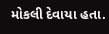મોકલી દેવાયા હતા.